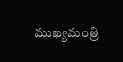ముఖ్యమంత్రి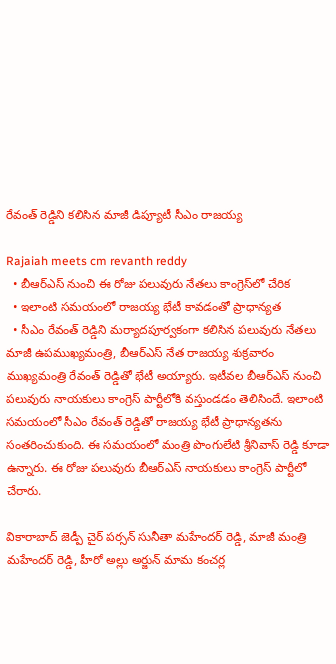రేవంత్ రెడ్డిని కలిసిన మాజీ డిప్యూటీ సీఎం రాజయ్య

Rajaiah meets cm revanth reddy
  • బీఆర్ఎస్ నుంచి ఈ రోజు పలువురు నేతలు కాంగ్రెస్‌లో చేరిక
  • ఇలాంటి సమయంలో రాజయ్య భేటీ కావడంతో ప్రాధాన్యత
  • సీఎం రేవంత్ రెడ్డిని మర్యాదపూర్వకంగా కలిసిన పలువురు నేతలు
మాజీ ఉపముఖ్యమంత్రి, బీఆర్ఎస్ నేత రాజయ్య శుక్రవారం ముఖ్యమంత్రి రేవంత్ రెడ్డితో భేటీ అయ్యారు. ఇటీవల బీఆర్ఎస్ నుంచి పలువురు నాయకులు కాంగ్రెస్ పార్టీలోకి వస్తుండడం తెలిసిందే. ఇలాంటి సమయంలో సీఎం రేవంత్ రెడ్డితో రాజయ్య భేటీ ప్రాధాన్యతను సంతరించుకుంది. ఈ సమయంలో మంత్రి పొంగులేటి శ్రీనివాస్ రెడ్డి కూడా ఉన్నారు. ఈ రోజు పలువురు బీఆర్ఎస్ నాయకులు కాంగ్రెస్ పార్టీలో చేరారు.

వికారాబాద్ జెడ్పీ చైర్ పర్సన్ సునీతా మహేందర్ రెడ్డి, మాజీ మంత్రి మహేందర్ రెడ్డి, హీరో అల్లు అర్జున్ మామ కంచర్ల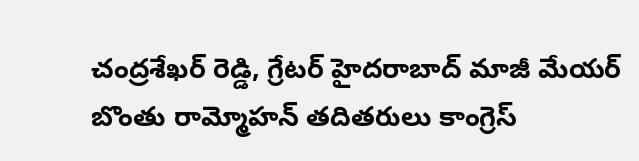చంద్రశేఖర్ రెడ్డి, గ్రేటర్ హైదరాబాద్ మాజీ మేయర్ బొంతు రామ్మోహన్ తదితరులు కాంగ్రెస్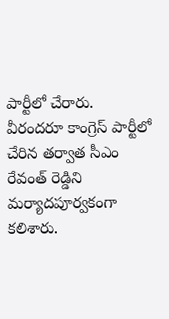పార్టీలో చేరారు. వీరందరూ కాంగ్రెస్ పార్టీలో చేరిన తర్వాత సీఎం రేవంత్ రెడ్డిని మర్యాదపూర్వకంగా కలిశారు.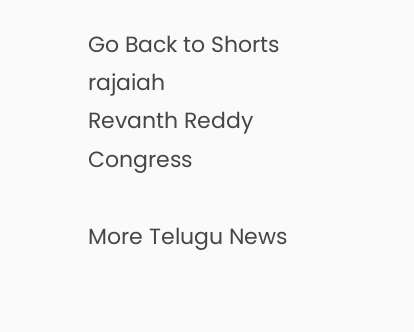Go Back to Shorts
rajaiah
Revanth Reddy
Congress

More Telugu News